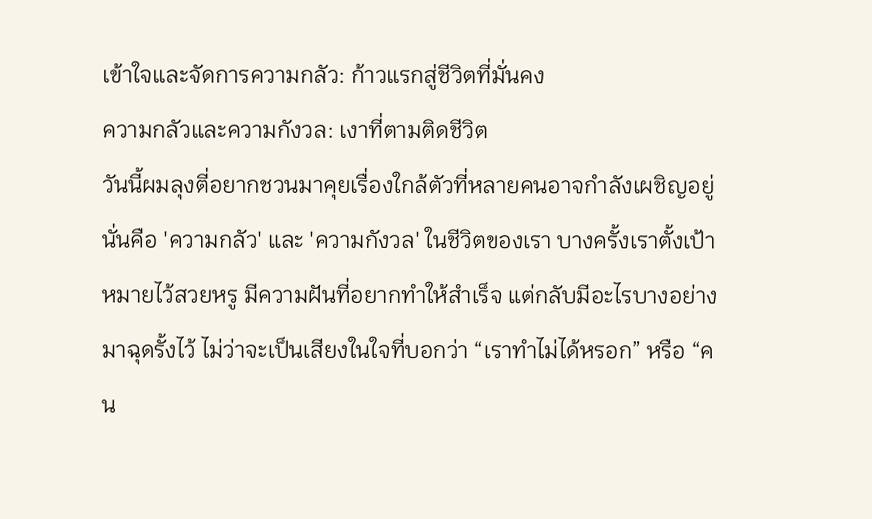เข้าใจและจัดการความกลัว: ก้าวแรกสู่ชีวิตที่มั่นคง
ความกลัวและความกังวล: เงาที่ตามติดชีวิต
วันนี้ผมลุงตี่อยากชวนมาคุยเรื่องใกล้ตัวที่หลายคนอาจกำลังเผชิญอยู่ นั่นคือ 'ความกลัว' และ 'ความกังวล' ในชีวิตของเรา บางครั้งเราตั้งเป้าหมายไว้สวยหรู มีความฝันที่อยากทำให้สำเร็จ แต่กลับมีอะไรบางอย่างมาฉุดรั้งไว้ ไม่ว่าจะเป็นเสียงในใจที่บอกว่า “เราทำไม่ได้หรอก” หรือ “คน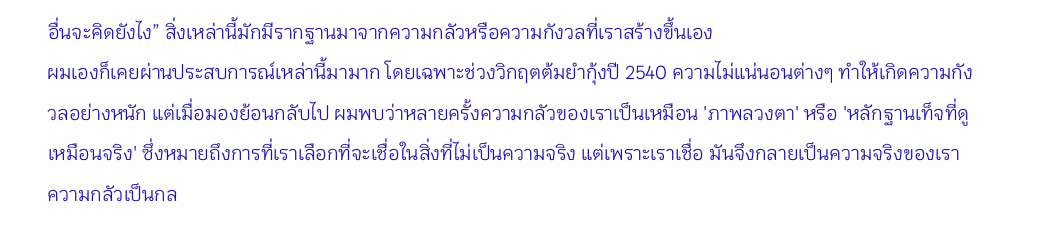อื่นจะคิดยังไง” สิ่งเหล่านี้มักมีรากฐานมาจากความกลัวหรือความกังวลที่เราสร้างขึ้นเอง
ผมเองก็เคยผ่านประสบการณ์เหล่านี้มามาก โดยเฉพาะช่วงวิกฤตต้มยำกุ้งปี 2540 ความไม่แน่นอนต่างๆ ทำให้เกิดความกังวลอย่างหนัก แต่เมื่อมองย้อนกลับไป ผมพบว่าหลายครั้งความกลัวของเราเป็นเหมือน 'ภาพลวงตา' หรือ 'หลักฐานเท็จที่ดูเหมือนจริง' ซึ่งหมายถึงการที่เราเลือกที่จะเชื่อในสิ่งที่ไม่เป็นความจริง แต่เพราะเราเชื่อ มันจึงกลายเป็นความจริงของเรา
ความกลัวเป็นกล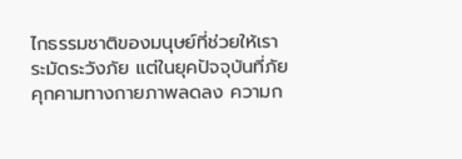ไกธรรมชาติของมนุษย์ที่ช่วยให้เราระมัดระวังภัย แต่ในยุคปัจจุบันที่ภัยคุกคามทางกายภาพลดลง ความก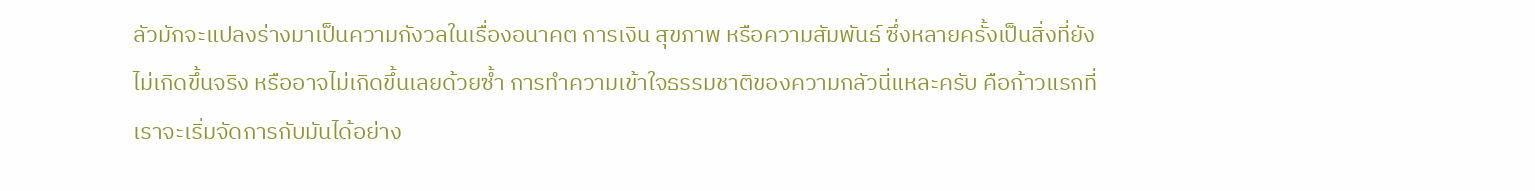ลัวมักจะแปลงร่างมาเป็นความกังวลในเรื่องอนาคต การเงิน สุขภาพ หรือความสัมพันธ์ ซึ่งหลายครั้งเป็นสิ่งที่ยังไม่เกิดขึ้นจริง หรืออาจไม่เกิดขึ้นเลยด้วยซ้ำ การทำความเข้าใจธรรมชาติของความกลัวนี่แหละครับ คือก้าวแรกที่เราจะเริ่มจัดการกับมันได้อย่าง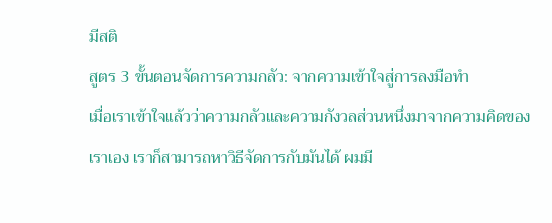มีสติ
สูตร 3 ขั้นตอนจัดการความกลัว: จากความเข้าใจสู่การลงมือทำ
เมื่อเราเข้าใจแล้วว่าความกลัวและความกังวลส่วนหนึ่งมาจากความคิดของเราเอง เราก็สามารถหาวิธีจัดการกับมันได้ ผมมี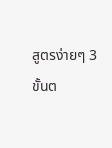สูตรง่ายๆ 3 ขั้นต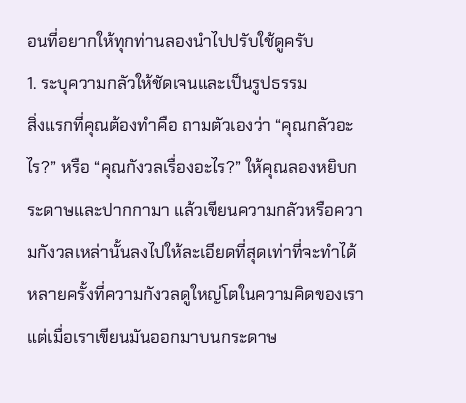อนที่อยากให้ทุกท่านลองนำไปปรับใช้ดูครับ
1. ระบุความกลัวให้ชัดเจนและเป็นรูปธรรม
สิ่งแรกที่คุณต้องทำคือ ถามตัวเองว่า “คุณกลัวอะไร?” หรือ “คุณกังวลเรื่องอะไร?” ให้คุณลองหยิบกระดาษและปากกามา แล้วเขียนความกลัวหรือความกังวลเหล่านั้นลงไปให้ละเอียดที่สุดเท่าที่จะทำได้ หลายครั้งที่ความกังวลดูใหญ่โตในความคิดของเรา แต่เมื่อเราเขียนมันออกมาบนกระดาษ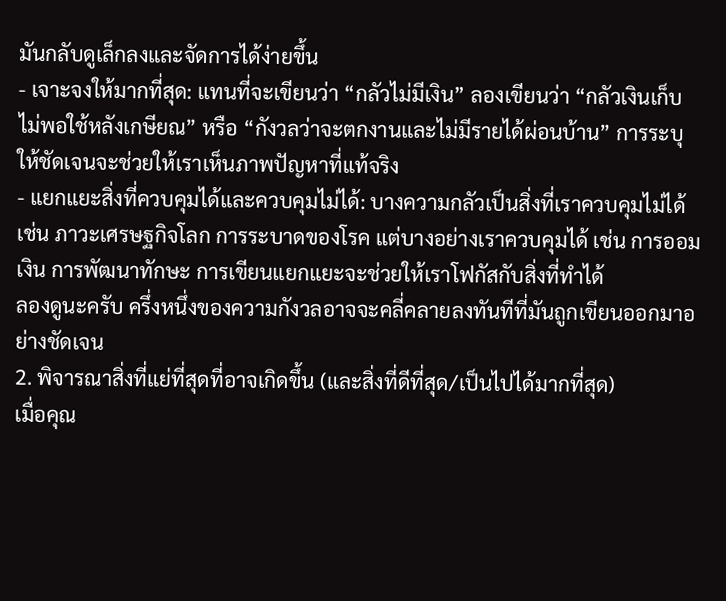มันกลับดูเล็กลงและจัดการได้ง่ายขึ้น
- เจาะจงให้มากที่สุด: แทนที่จะเขียนว่า “กลัวไม่มีเงิน” ลองเขียนว่า “กลัวเงินเก็บไม่พอใช้หลังเกษียณ” หรือ “กังวลว่าจะตกงานและไม่มีรายได้ผ่อนบ้าน” การระบุให้ชัดเจนจะช่วยให้เราเห็นภาพปัญหาที่แท้จริง
- แยกแยะสิ่งที่ควบคุมได้และควบคุมไม่ได้: บางความกลัวเป็นสิ่งที่เราควบคุมไม่ได้ เช่น ภาวะเศรษฐกิจโลก การระบาดของโรค แต่บางอย่างเราควบคุมได้ เช่น การออมเงิน การพัฒนาทักษะ การเขียนแยกแยะจะช่วยให้เราโฟกัสกับสิ่งที่ทำได้
ลองดูนะครับ ครึ่งหนึ่งของความกังวลอาจจะคลี่คลายลงทันทีที่มันถูกเขียนออกมาอย่างชัดเจน
2. พิจารณาสิ่งที่แย่ที่สุดที่อาจเกิดขึ้น (และสิ่งที่ดีที่สุด/เป็นไปได้มากที่สุด)
เมื่อคุณ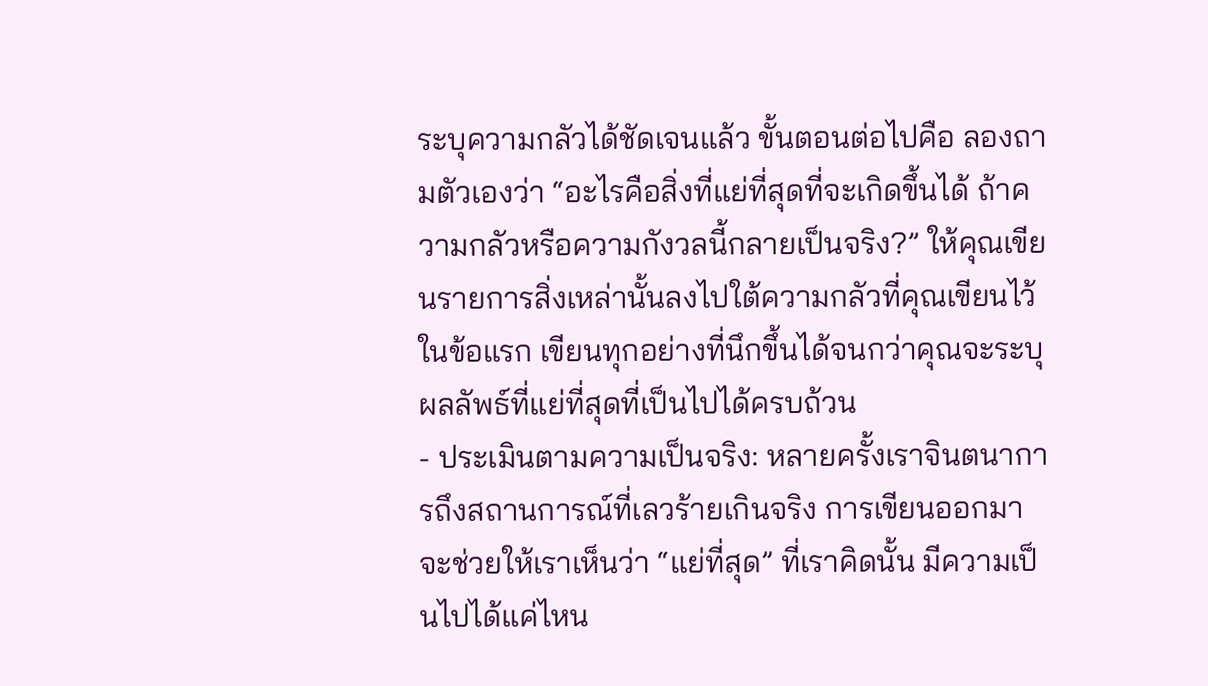ระบุความกลัวได้ชัดเจนแล้ว ขั้นตอนต่อไปคือ ลองถามตัวเองว่า “อะไรคือสิ่งที่แย่ที่สุดที่จะเกิดขึ้นได้ ถ้าความกลัวหรือความกังวลนี้กลายเป็นจริง?” ให้คุณเขียนรายการสิ่งเหล่านั้นลงไปใต้ความกลัวที่คุณเขียนไว้ในข้อแรก เขียนทุกอย่างที่นึกขึ้นได้จนกว่าคุณจะระบุผลลัพธ์ที่แย่ที่สุดที่เป็นไปได้ครบถ้วน
- ประเมินตามความเป็นจริง: หลายครั้งเราจินตนาการถึงสถานการณ์ที่เลวร้ายเกินจริง การเขียนออกมาจะช่วยให้เราเห็นว่า “แย่ที่สุด” ที่เราคิดนั้น มีความเป็นไปได้แค่ไหน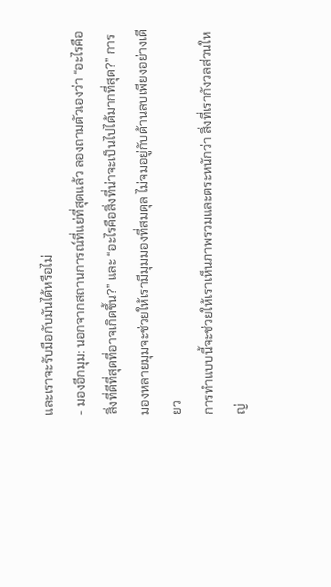และเราจะรับมือกับมันได้หรือไม่
- มองอีกมุม: นอกจากสถานการณ์ที่แย่ที่สุดแล้ว ลองถามตัวเองว่า “อะไรคือสิ่งที่ดีที่สุดที่อาจเกิดขึ้น?” และ “อะไรคือสิ่งที่น่าจะเป็นไปได้มากที่สุด?” การมองหลายมุมจะช่วยให้เรามีมุมมองที่สมดุล ไม่จมอยู่กับด้านลบเพียงอย่างเดียว
การทำแบบนี้จะช่วยให้เราเห็นภาพรวมและตระหนักว่า สิ่งที่เรากังวลส่วนใหญ่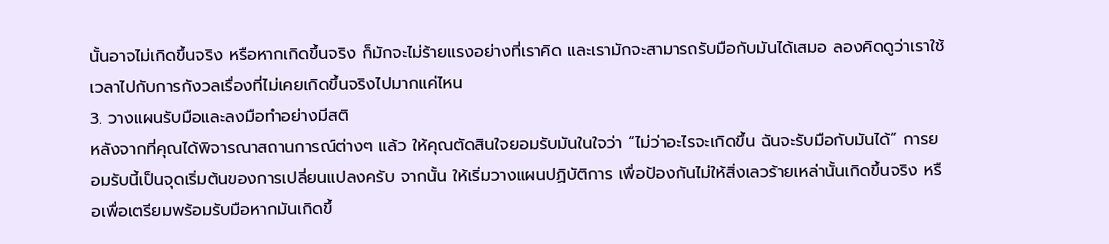นั้นอาจไม่เกิดขึ้นจริง หรือหากเกิดขึ้นจริง ก็มักจะไม่ร้ายแรงอย่างที่เราคิด และเรามักจะสามารถรับมือกับมันได้เสมอ ลองคิดดูว่าเราใช้เวลาไปกับการกังวลเรื่องที่ไม่เคยเกิดขึ้นจริงไปมากแค่ไหน
3. วางแผนรับมือและลงมือทำอย่างมีสติ
หลังจากที่คุณได้พิจารณาสถานการณ์ต่างๆ แล้ว ให้คุณตัดสินใจยอมรับมันในใจว่า “ไม่ว่าอะไรจะเกิดขึ้น ฉันจะรับมือกับมันได้” การยอมรับนี้เป็นจุดเริ่มต้นของการเปลี่ยนแปลงครับ จากนั้น ให้เริ่มวางแผนปฏิบัติการ เพื่อป้องกันไม่ให้สิ่งเลวร้ายเหล่านั้นเกิดขึ้นจริง หรือเพื่อเตรียมพร้อมรับมือหากมันเกิดขึ้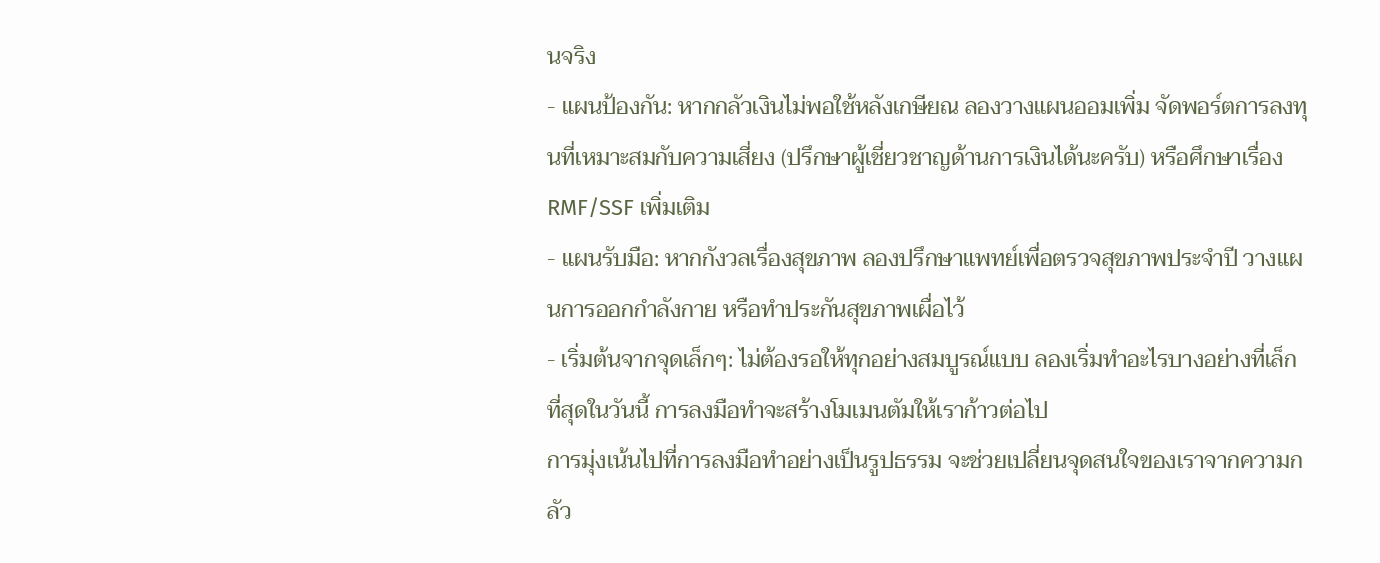นจริง
- แผนป้องกัน: หากกลัวเงินไม่พอใช้หลังเกษียณ ลองวางแผนออมเพิ่ม จัดพอร์ตการลงทุนที่เหมาะสมกับความเสี่ยง (ปรึกษาผู้เชี่ยวชาญด้านการเงินได้นะครับ) หรือศึกษาเรื่อง RMF/SSF เพิ่มเติม
- แผนรับมือ: หากกังวลเรื่องสุขภาพ ลองปรึกษาแพทย์เพื่อตรวจสุขภาพประจำปี วางแผนการออกกำลังกาย หรือทำประกันสุขภาพเผื่อไว้
- เริ่มต้นจากจุดเล็กๆ: ไม่ต้องรอให้ทุกอย่างสมบูรณ์แบบ ลองเริ่มทำอะไรบางอย่างที่เล็กที่สุดในวันนี้ การลงมือทำจะสร้างโมเมนตัมให้เราก้าวต่อไป
การมุ่งเน้นไปที่การลงมือทำอย่างเป็นรูปธรรม จะช่วยเปลี่ยนจุดสนใจของเราจากความกลัว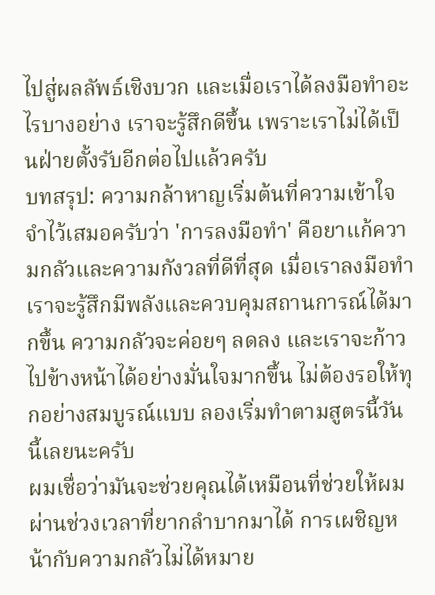ไปสู่ผลลัพธ์เชิงบวก และเมื่อเราได้ลงมือทำอะไรบางอย่าง เราจะรู้สึกดีขึ้น เพราะเราไม่ได้เป็นฝ่ายตั้งรับอีกต่อไปแล้วครับ
บทสรุป: ความกล้าหาญเริ่มต้นที่ความเข้าใจ
จำไว้เสมอครับว่า 'การลงมือทำ' คือยาแก้ความกลัวและความกังวลที่ดีที่สุด เมื่อเราลงมือทำ เราจะรู้สึกมีพลังและควบคุมสถานการณ์ได้มากขึ้น ความกลัวจะค่อยๆ ลดลง และเราจะก้าวไปข้างหน้าได้อย่างมั่นใจมากขึ้น ไม่ต้องรอให้ทุกอย่างสมบูรณ์แบบ ลองเริ่มทำตามสูตรนี้วันนี้เลยนะครับ
ผมเชื่อว่ามันจะช่วยคุณได้เหมือนที่ช่วยให้ผมผ่านช่วงเวลาที่ยากลำบากมาได้ การเผชิญหน้ากับความกลัวไม่ได้หมาย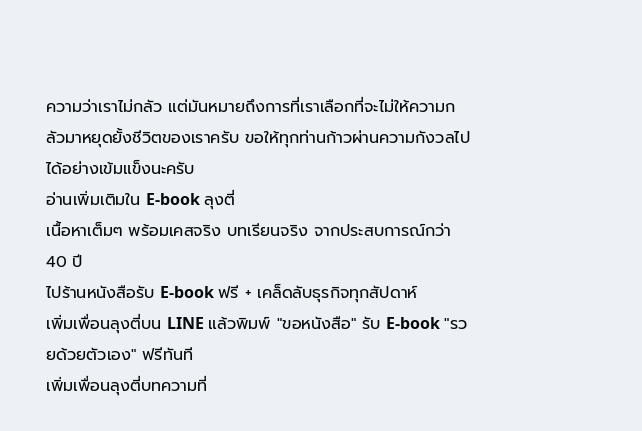ความว่าเราไม่กลัว แต่มันหมายถึงการที่เราเลือกที่จะไม่ให้ความกลัวมาหยุดยั้งชีวิตของเราครับ ขอให้ทุกท่านก้าวผ่านความกังวลไปได้อย่างเข้มแข็งนะครับ
อ่านเพิ่มเติมใน E-book ลุงตี่
เนื้อหาเต็มๆ พร้อมเคสจริง บทเรียนจริง จากประสบการณ์กว่า 40 ปี
ไปร้านหนังสือรับ E-book ฟรี + เคล็ดลับธุรกิจทุกสัปดาห์
เพิ่มเพื่อนลุงตี่บน LINE แล้วพิมพ์ "ขอหนังสือ" รับ E-book "รวยด้วยตัวเอง" ฟรีทันที
เพิ่มเพื่อนลุงตี่บทความที่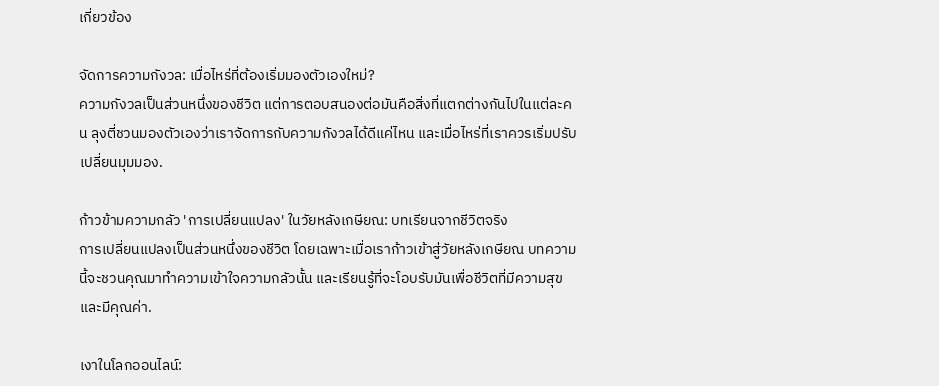เกี่ยวข้อง

จัดการความกังวล: เมื่อไหร่ที่ต้องเริ่มมองตัวเองใหม่?
ความกังวลเป็นส่วนหนึ่งของชีวิต แต่การตอบสนองต่อมันคือสิ่งที่แตกต่างกันไปในแต่ละคน ลุงตี่ชวนมองตัวเองว่าเราจัดการกับความกังวลได้ดีแค่ไหน และเมื่อไหร่ที่เราควรเริ่มปรับเปลี่ยนมุมมอง.

ก้าวข้ามความกลัว 'การเปลี่ยนแปลง' ในวัยหลังเกษียณ: บทเรียนจากชีวิตจริง
การเปลี่ยนแปลงเป็นส่วนหนึ่งของชีวิต โดยเฉพาะเมื่อเราก้าวเข้าสู่วัยหลังเกษียณ บทความนี้จะชวนคุณมาทำความเข้าใจความกลัวนั้น และเรียนรู้ที่จะโอบรับมันเพื่อชีวิตที่มีความสุขและมีคุณค่า.

เงาในโลกออนไลน์: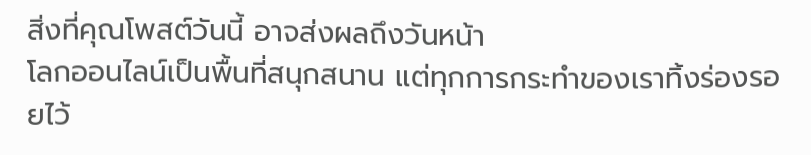สิ่งที่คุณโพสต์วันนี้ อาจส่งผลถึงวันหน้า
โลกออนไลน์เป็นพื้นที่สนุกสนาน แต่ทุกการกระทำของเราทิ้งร่องรอยไว้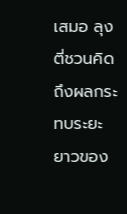เสมอ ลุงตี่ชวนคิดถึงผลกระทบระยะยาวของ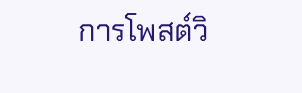การโพสต์วิ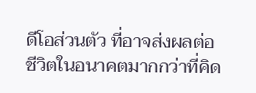ดีโอส่วนตัว ที่อาจส่งผลต่อชีวิตในอนาคตมากกว่าที่คิด